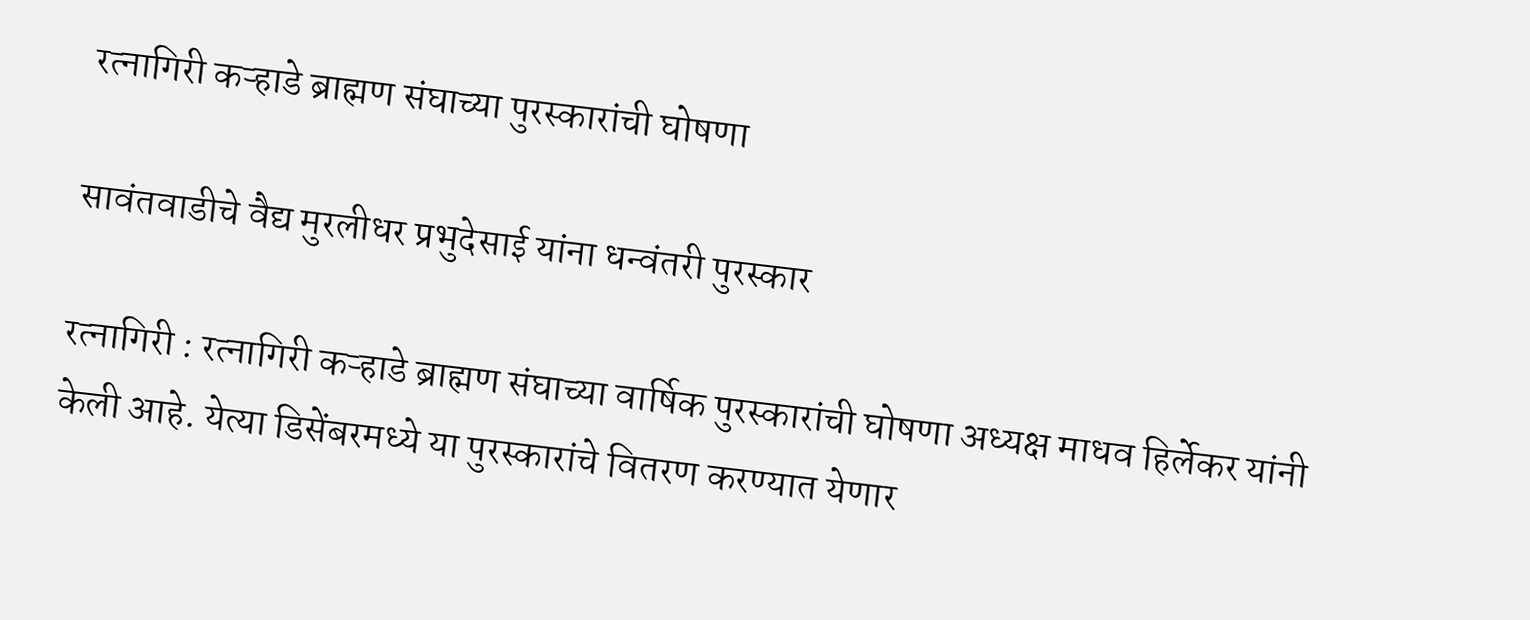रत्नागिरी कऱ्हाडे ब्राह्मण संघाच्या पुरस्कारांची घोषणा

सावंतवाडीचे वैद्य मुरलीधर प्रभुदेसाई यांना धन्वंतरी पुरस्कार

रत्नागिरी : रत्नागिरी कऱ्हाडे ब्राह्मण संघाच्या वार्षिक पुरस्कारांची घोषणा अध्यक्ष माधव हिर्लेकर यांनी केली आहे. येत्या डिसेंबरमध्ये या पुरस्कारांचे वितरण करण्यात येणार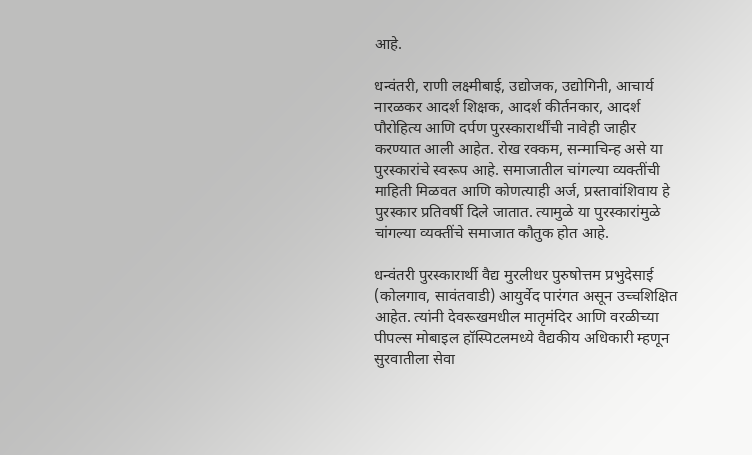आहे.

धन्वंतरी, राणी लक्ष्मीबाई, उद्योजक, उद्योगिनी, आचार्य नारळकर आदर्श शिक्षक, आदर्श कीर्तनकार, आदर्श पौरोहित्य आणि दर्पण पुरस्कारार्थींची नावेही जाहीर करण्यात आली आहेत. रोख रक्कम, सन्माचिन्ह असे या पुरस्कारांचे स्वरूप आहे. समाजातील चांगल्या व्यक्तींची माहिती मिळवत आणि कोणत्याही अर्ज, प्रस्तावांशिवाय हे पुरस्कार प्रतिवर्षी दिले जातात. त्यामुळे या पुरस्कारांमुळे चांगल्या व्यक्तींचे समाजात कौतुक होत आहे.

धन्वंतरी पुरस्कारार्थी वैद्य मुरलीधर पुरुषोत्तम प्रभुदेसाई (कोलगाव, सावंतवाडी) आयुर्वेद पारंगत असून उच्चशिक्षित आहेत. त्यांनी देवरूखमधील मातृमंदिर आणि वरळीच्या पीपल्स मोबाइल हॉस्पिटलमध्ये वैद्यकीय अधिकारी म्हणून सुरवातीला सेवा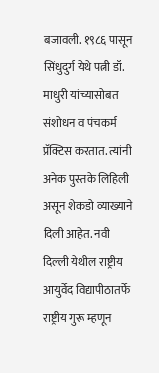बजावली. १९८६ पासून सिंधुदुर्ग येथे पत्नी डॉ. माधुरी यांच्यासोबत संशोधन व पंचकर्म प्रॅक्टिस करतात. त्यांनी अनेक पुस्तके लिहिली असून शेकडो व्याख्याने दिली आहेत. नवी दिल्ली येथील राष्ट्रीय आयुर्वेद विद्यापीठातर्फे राष्ट्रीय गुरू म्हणून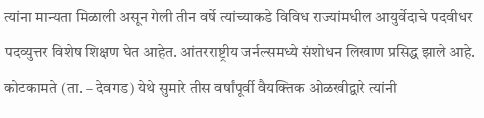त्यांना मान्यता मिळाली असून गेली तीन वर्षे त्यांच्याकडे विविध राज्यांमधील आयुर्वेदाचे पदवीधर पदव्युत्तर विशेष शिक्षण घेत आहेत. आंतरराष्ट्रीय जर्नल्समध्ये संशोधन लिखाण प्रसिद्ध झाले आहे. कोटकामते (ता. – देवगड) येथे सुमारे तीस वर्षांपूर्वी वैयक्तिक ओळखीद्वारे त्यांनी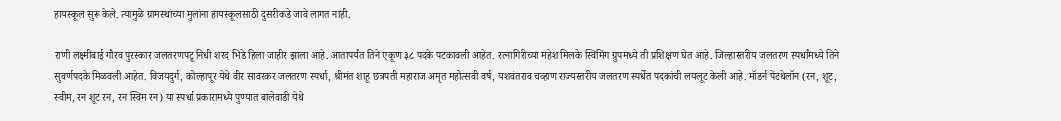हायस्कूल सुरू केले. त्यामुळे ग्रामस्थांच्या मुलांना हायस्कूलसाठी दुसरीकडे जावे लागत नाही.

राणी लक्ष्मीबाई गौरव पुरस्कार जलतरणपटू निधी शरद भिडे हिला जाहीर झाला आहे. आतापर्यंत तिने एकूण ३८ पदके पटकावली आहेत. रत्नागिरीच्या महेश मिलके स्विमिंग ग्रुपमध्ये ती प्रशिक्षण घेत आहे. जिल्हास्तरीय जलतरण स्पर्धांमध्ये तिने सुवर्णपदके मिळवली आहेत. विजयदुर्ग, कोल्हापूर येथे वीर सावरकर जलतरण स्पर्धा, श्रीमंत शाहू छत्रपती महाराज अमृत महोत्सवी वर्ष, यशवंतराव चव्हाण राज्यस्तरीय जलतरण स्पर्धेत पदकांची लयलूट केली आहे. मॉडर्न पेंटथेलॉन (रन, शूट, स्वीम, रन शूट रन, रन स्विम रन) या स्पर्धा प्रकारामध्ये पुण्यात बालेवाडी येथे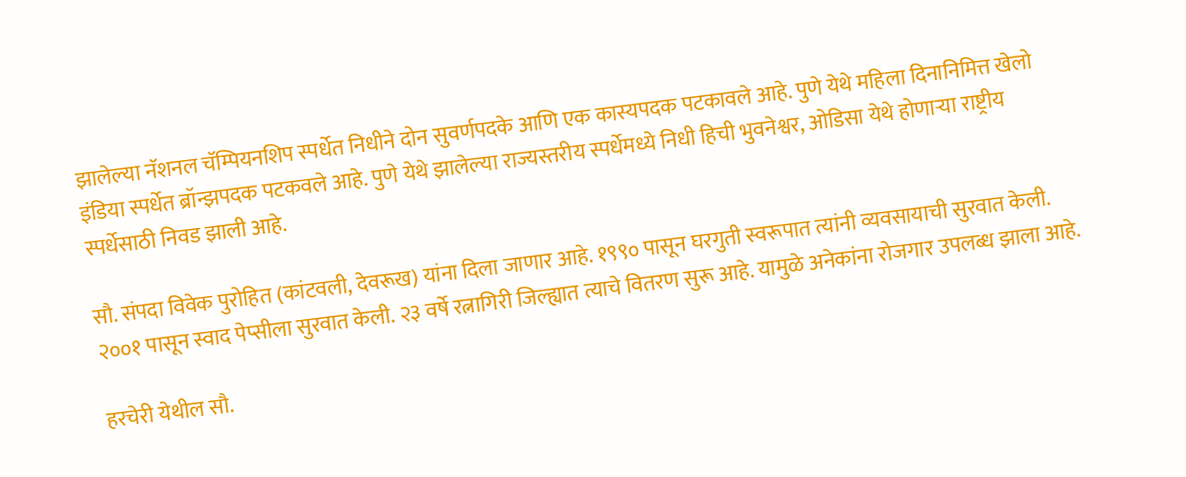झालेल्या नॅशनल चॅम्पियनशिप स्पर्धेत निधीने दोन सुवर्णपदके आणि एक कास्यपदक पटकावले आहे. पुणे येथे महिला दिनानिमित्त खेलो इंडिया स्पर्धेत ब्रॉन्झपदक पटकवले आहे. पुणे येथे झालेल्या राज्यस्तरीय स्पर्धेमध्ये निधी हिची भुवनेश्वर, ओडिसा येथे होणाऱ्या राष्ट्रीय स्पर्धेसाठी निवड झाली आहे.

सौ. संपदा विवेक पुरोहित (कांटवली, देवरूख) यांना दिला जाणार आहे. १९९० पासून घरगुती स्वरूपात त्यांनी व्यवसायाची सुरवात केली. २००१ पासून स्वाद पेप्सीला सुरवात केली. २३ वर्षे रत्नागिरी जिल्ह्यात त्याचे वितरण सुरू आहे. यामुळे अनेकांना रोजगार उपलब्ध झाला आहे.

हरचेरी येथील सौ.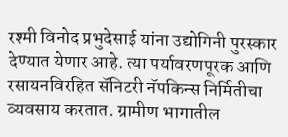रश्मी विनोद प्रभुदेसाई यांना उद्योगिनी पुरस्कार देण्यात येणार आहे. त्या पर्यावरणपूरक आणि रसायनविरहित सॅनिटरी नॅपकिन्स निर्मितीचा व्यवसाय करतात. ग्रामीण भागातील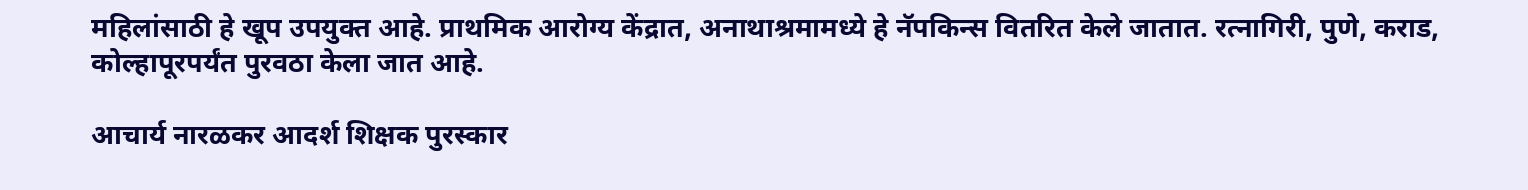महिलांसाठी हे खूप उपयुक्त आहे. प्राथमिक आरोग्य केंद्रात, अनाथाश्रमामध्ये हे नॅपकिन्स वितरित केले जातात. रत्नागिरी, पुणे, कराड, कोल्हापूरपर्यंत पुरवठा केला जात आहे.

आचार्य नारळकर आदर्श शिक्षक पुरस्कार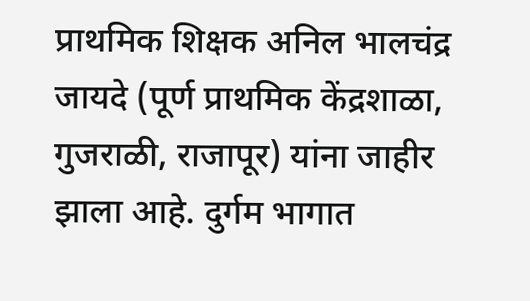प्राथमिक शिक्षक अनिल भालचंद्र जायदे (पूर्ण प्राथमिक केंद्रशाळा, गुजराळी, राजापूर) यांना जाहीर झाला आहे. दुर्गम भागात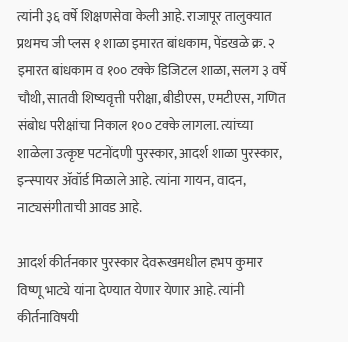त्यांनी ३६ वर्षे शिक्षणसेवा केली आहे. राजापूर तालुक्यात प्रथमच जी प्लस १ शाळा इमारत बांधकाम, पेंडखळे क्र. २ इमारत बांधकाम व १०० टक्के डिजिटल शाळा, सलग ३ वर्षे चौथी, सातवी शिष्यवृत्ती परीक्षा, बीडीएस, एमटीएस, गणित संबोध परीक्षांचा निकाल १०० टक्के लागला. त्यांच्या शाळेला उत्कृष्ट पटनोंदणी पुरस्कार, आदर्श शाळा पुरस्कार, इन्स्पायर ॲवॉर्ड मिळाले आहे. त्यांना गायन, वादन, नाट्यसंगीताची आवड आहे.

आदर्श कीर्तनकार पुरस्कार देवरूखमधील हभप कुमार विष्णू भाट्ये यांना देण्यात येणार येणार आहे. त्यांनी कीर्तनाविषयी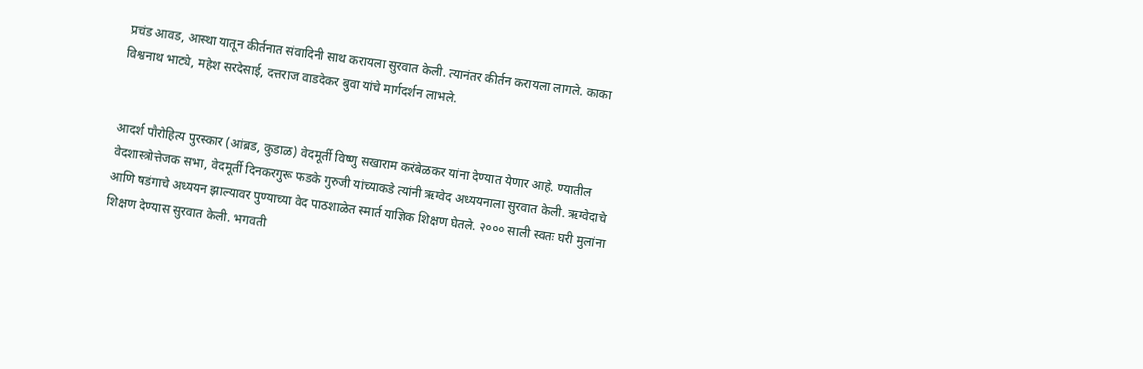प्रचंड आवड, आस्था यातून कीर्तनात संवादिनी साथ करायला सुरवात केली. त्यानंतर कीर्तन करायला लागले. काका विश्वनाथ भाट्ये, महेश सरदेसाई, दत्तराज वाडदेकर बुवा यांचे मार्गदर्शन लाभले.


आदर्श पौरोहित्य पुरस्कार (आंब्रड, कुडाळ) वेदमूर्ती विष्णु सखाराम करंबेळकर यांना देण्यात येणार आहे. ण्यातील वेदशास्त्रोत्तेजक सभा, वेदमूर्ती दिनकरगुरू फडके गुरुजी यांच्याकडे त्यांनी ऋग्वेद अध्ययनाला सुरवात केली. ऋग्वेदाचे आणि षडंगाचे अध्ययन झाल्यावर पुण्याच्या वेद पाठशाळेत स्मार्त याज्ञिक शिक्षण घेतले. २००० साली स्वतः घरी मुलांना शिक्षण देण्यास सुरवात केली. भगवती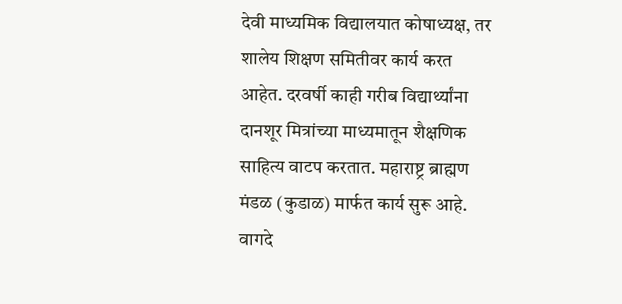देवी माध्यमिक विद्यालयात कोषाध्यक्ष, तर शालेय शिक्षण समितीवर कार्य करत आहेत. दरवर्षी काही गरीब विद्यार्थ्यांना दानशूर मित्रांच्या माध्यमातून शैक्षणिक साहित्य वाटप करतात. महाराष्ट्र ब्राह्मण मंडळ (कुडाळ) मार्फत कार्य सुरू आहे. वागदे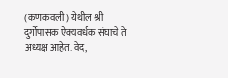(कणकवली) येथील श्री दुर्गोपासक ऐक्यवर्धक संघाचे ते अध्यक्ष आहेत. वेद,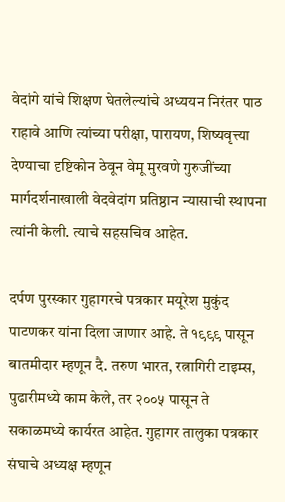वेदांगे यांचे शिक्षण घेतलेल्यांचे अध्ययन निरंतर पाठ राहावे आणि त्यांच्या परीक्षा, पारायण, शिष्यवृत्त्या देण्याचा दृष्टिकोन ठेवून वेमू मुरवणे गुरुजींच्या मार्गदर्शनाखाली वेदवेदांग प्रतिष्ठान न्यासाची स्थापना त्यांनी केली. त्याचे सहसचिव आहेत.

दर्पण पुरस्कार गुहागरचे पत्रकार मयूरेश मुकुंद पाटणकर यांना दिला जाणार आहे. ते १९९९ पासून बातमीदार म्हणून दै. तरुण भारत, रत्नागिरी टाइम्स, पुढारीमध्ये काम केले, तर २००५ पासून ते सकाळमध्ये कार्यरत आहेत. गुहागर तालुका पत्रकार संघाचे अध्यक्ष म्हणून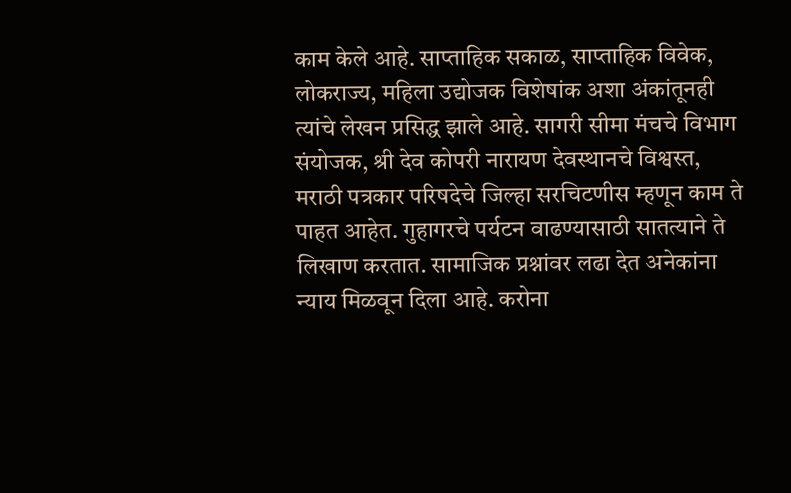काम केले आहे. साप्ताहिक सकाळ, साप्ताहिक विवेक, लोकराज्य, महिला उद्योजक विशेषांक अशा अंकांतूनही त्यांचे लेखन प्रसिद्ध झाले आहे. सागरी सीमा मंचचे विभाग संयोजक, श्री देव कोपरी नारायण देवस्थानचे विश्वस्त, मराठी पत्रकार परिषदेचे जिल्हा सरचिटणीस म्हणून काम ते पाहत आहेत. गुहागरचे पर्यटन वाढण्यासाठी सातत्याने ते लिखाण करतात. सामाजिक प्रश्नांवर लढा देत अनेकांना न्याय मिळवून दिला आहे. करोना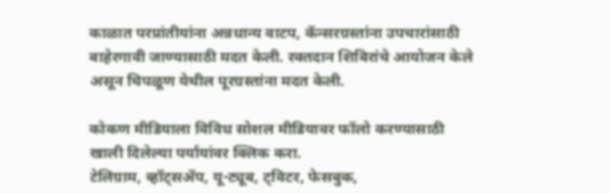काळात परप्रांतीयांना अन्नधान्य वाटप, कॅन्सरग्रस्तांना उपचारांसाठी बाहेरगावी जाण्यासाठी मदत केली. रक्तदान शिबिरांचे आयोजन केले असून चिपळूण येथील पूरग्रस्तांना मदत केली.

कोकण मीडियाला विविध सोशल मीडियावर फॉलो करण्यासाठी खाली दिलेल्या पर्यायांवर क्लिक करा.
टेलिग्राम, व्हॉट्सॲप, यू-ट्यूब, ट्विटर, फेसबुक,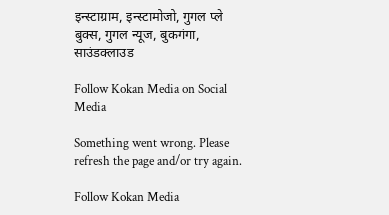इन्स्टाग्राम, इन्स्टामोजो, गुगल प्ले बुक्स, गुगल न्यूज, बुकगंगा, साउंडक्लाउड

Follow Kokan Media on Social Media

Something went wrong. Please refresh the page and/or try again.

Follow Kokan Media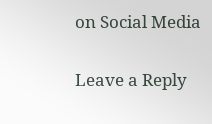on Social Media

Leave a Reply